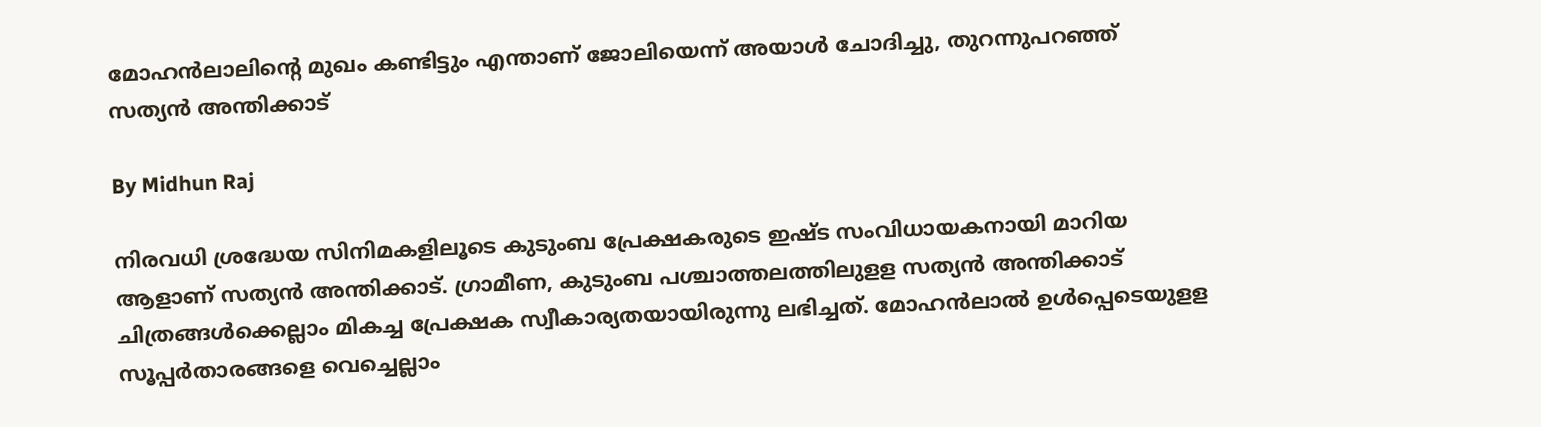മോഹന്‍ലാലിന്റെ മുഖം കണ്ടിട്ടും എന്താണ് ജോലിയെന്ന് അയാള്‍ ചോദിച്ചു, തുറന്നുപറഞ്ഞ് സത്യന്‍ അന്തിക്കാട്

By Midhun Raj

നിരവധി ശ്രദ്ധേയ സിനിമകളിലൂടെ കുടുംബ പ്രേക്ഷകരുടെ ഇഷ്ട സംവിധായകനായി മാറിയ ആളാണ് സത്യന്‍ അന്തിക്കാട്. ഗ്രാമീണ, കുടുംബ പശ്ചാത്തലത്തിലുളള സത്യന്‍ അന്തിക്കാട് ചിത്രങ്ങള്‍ക്കെല്ലാം മികച്ച പ്രേക്ഷക സ്വീകാര്യതയായിരുന്നു ലഭിച്ചത്. മോഹന്‍ലാല്‍ ഉള്‍പ്പെടെയുളള സൂപ്പര്‍താരങ്ങളെ വെച്ചെല്ലാം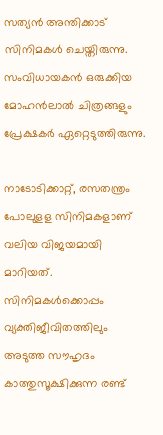സത്യന്‍ അന്തിക്കാട് സിനിമകള്‍ ചെയ്തിരുന്നു. സംവിധായകന്‍ ഒരുക്കിയ മോഹന്‍ലാല്‍ ചിത്രങ്ങളും പ്രേക്ഷകര്‍ ഏറ്റെടുത്തിരുന്നു.

നാടോടിക്കാറ്റ്, രസതന്ത്രം പോലുളള സിനിമകളാണ് വലിയ വിജയമായി മാറിയത്. സിനിമകള്‍ക്കൊപ്പം വ്യക്തിജീവിതത്തിലും അടുത്ത സൗഹൃദം കാത്തുസൂക്ഷിക്കുന്ന രണ്ട്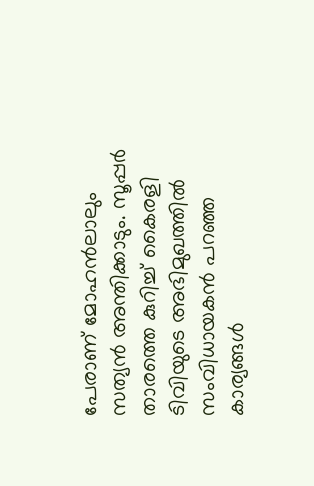പേരാണ് മോഹന്‍ലാലും സത്യന്‍ അന്തിക്കാടും. സൂപ്പര്‍ താരത്തെ കുറിച്ച് കൈരളി ടിവിയുടെ അഭിമുഖത്തില്‍ സംവിധായകന്‍ പറഞ്ഞ കാര്യങ്ങള്‍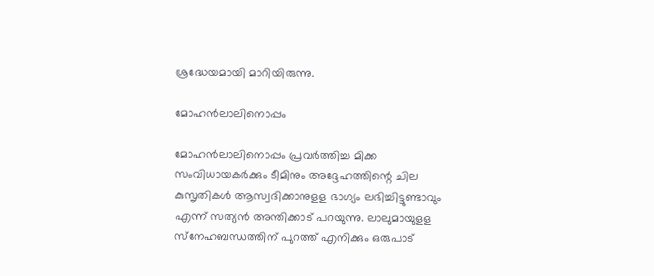ശ്രദ്ധേയമായി മാറിയിരുന്നു.

മോഹന്‍ലാലിനൊപ്പം

മോഹന്‍ലാലിനൊപ്പം പ്രവര്‍ത്തിച്ച മിക്ക സംവിധായകര്‍ക്കും ടീമിനും അദ്ദേഹത്തിന്റെ ചില കുസൃതികള്‍ ആസ്വദിക്കാനുളള ഭാഗ്യം ലഭിച്ചിട്ടുണ്ടാവും എന്ന് സത്യന്‍ അന്തിക്കാട് പറയുന്നു. ലാലുമായുളള സ്‌നേഹബന്ധത്തിന് പുറത്ത് എനിക്കും ഒരുപാട്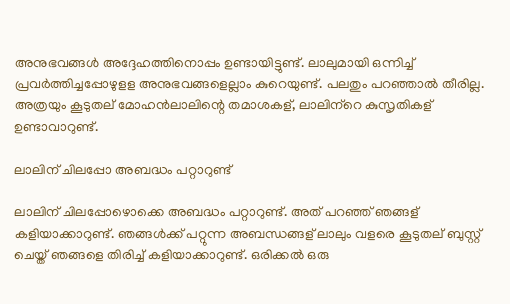അനുഭവങ്ങള്‍ അദ്ദേഹത്തിനൊപ്പം ഉണ്ടായിട്ടുണ്ട്. ലാലുമായി ഒന്നിച്ച് പ്രവര്‍ത്തിച്ചപ്പോഴുളള അനുഭവങ്ങളെല്ലാം കുറെയുണ്ട്. പലതും പറഞ്ഞാല്‍ തീരില്ല. അത്രയും കൂടുതല് മോഹന്‍ലാലിന്റെ തമാശകള്, ലാലിന്‌റെ കുസൃതികള് ഉണ്ടാവാറുണ്ട്.

ലാലിന് ചിലപ്പോ അബദ്ധം പറ്റാറുണ്ട്

ലാലിന് ചിലപ്പോഴൊക്കെ അബദ്ധം പറ്റാറുണ്ട്. അത് പറഞ്ഞ് ഞങ്ങള് കളിയാക്കാറുണ്ട്. ഞങ്ങള്‍ക്ക് പറ്റുന്ന അബന്ധങ്ങള് ലാലും വളരെ കൂടുതല് ബുസ്റ്റ് ചെയ്ത് ഞങ്ങളെ തിരിച്ച് കളിയാക്കാറുണ്ട്. ഒരിക്കല്‍ ഒരു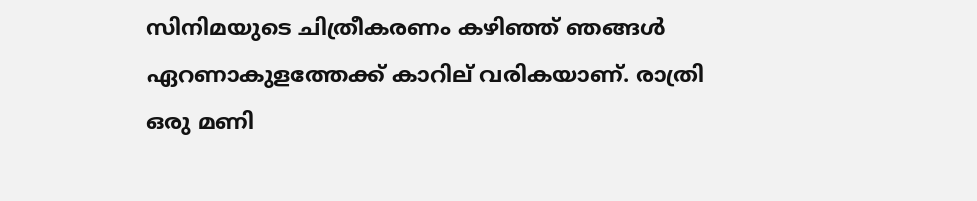സിനിമയുടെ ചിത്രീകരണം കഴിഞ്ഞ് ഞങ്ങള്‍ ഏറണാകുളത്തേക്ക് കാറില് വരികയാണ്. രാത്രി ഒരു മണി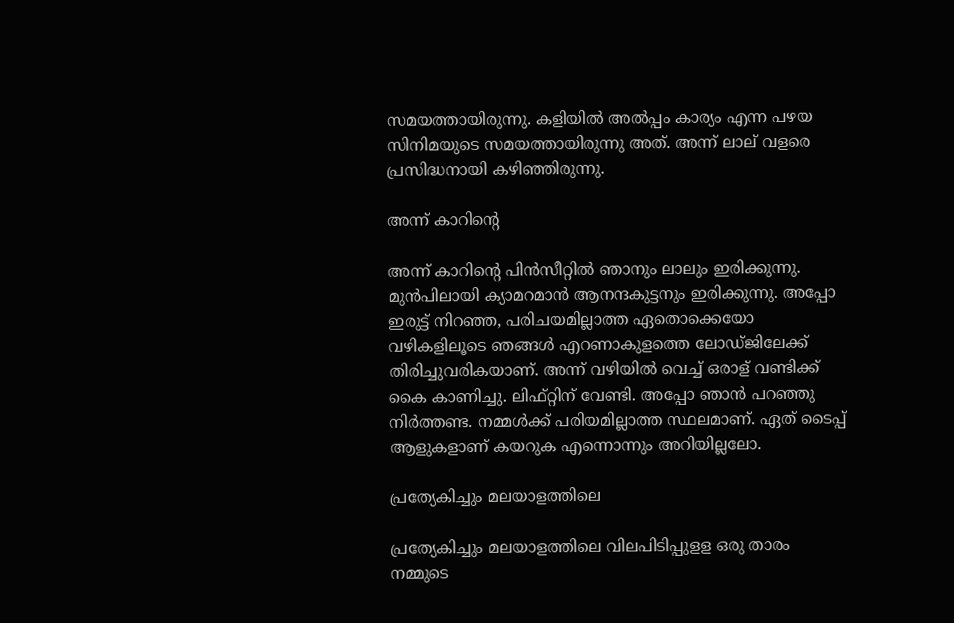സമയത്തായിരുന്നു. കളിയില്‍ അല്‍പ്പം കാര്യം എന്ന പഴയ സിനിമയുടെ സമയത്തായിരുന്നു അത്. അന്ന് ലാല് വളരെ പ്രസിദ്ധനായി കഴിഞ്ഞിരുന്നു.

അന്ന് കാറിന്റെ

അന്ന് കാറിന്റെ പിന്‍സീറ്റില്‍ ഞാനും ലാലും ഇരിക്കുന്നു. മുന്‍പിലായി ക്യാമറമാന്‍ ആനന്ദകുട്ടനും ഇരിക്കുന്നു. അപ്പോ ഇരുട്ട് നിറഞ്ഞ, പരിചയമില്ലാത്ത ഏതൊക്കെയോ വഴികളിലൂടെ ഞങ്ങള്‍ എറണാകുളത്തെ ലോഡ്ജിലേക്ക് തിരിച്ചുവരികയാണ്. അന്ന് വഴിയില്‍ വെച്ച് ഒരാള് വണ്ടിക്ക് കൈ കാണിച്ചു. ലിഫ്റ്റിന് വേണ്ടി. അപ്പോ ഞാന്‍ പറഞ്ഞു നിര്‍ത്തണ്ട. നമ്മള്‍ക്ക് പരിയമില്ലാത്ത സ്ഥലമാണ്. ഏത് ടൈപ്പ് ആളുകളാണ് കയറുക എന്നൊന്നും അറിയില്ലലോ.

പ്രത്യേകിച്ചും മലയാളത്തിലെ

പ്രത്യേകിച്ചും മലയാളത്തിലെ വിലപിടിപ്പുളള ഒരു താരം നമ്മുടെ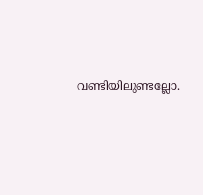വണ്ടിയിലുണ്ടല്ലോ.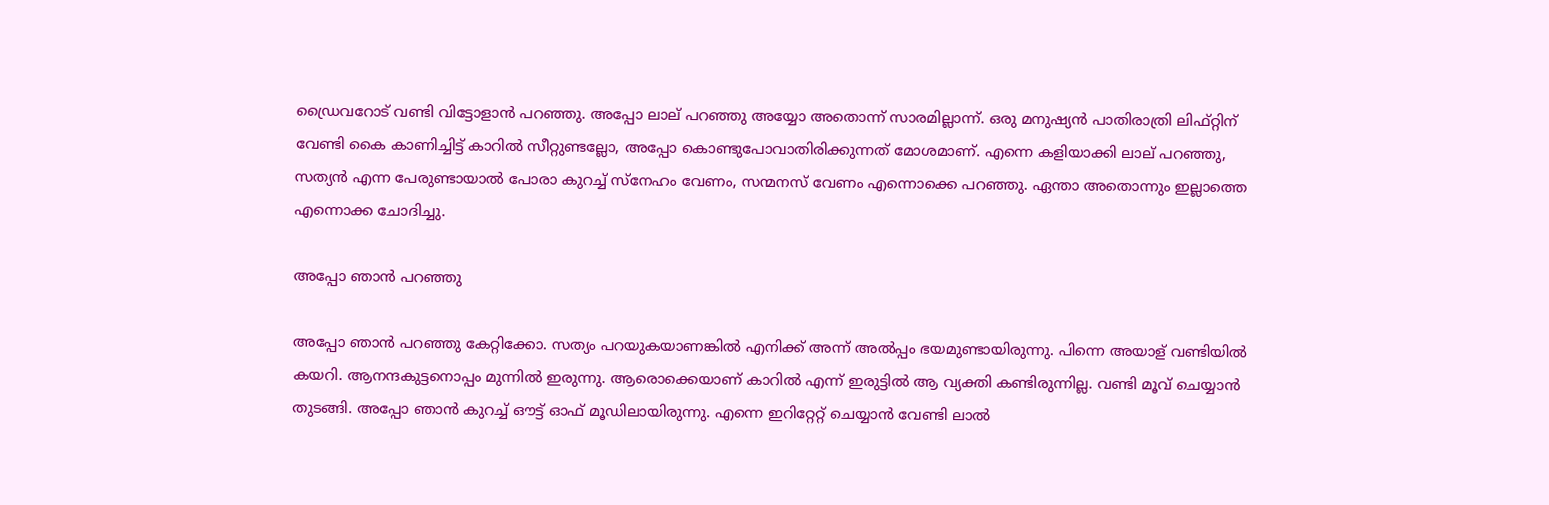ഡ്രൈവറോട് വണ്ടി വിട്ടോളാന്‍ പറഞ്ഞു. അപ്പോ ലാല് പറഞ്ഞു അയ്യോ അതൊന്ന് സാരമില്ലാന്ന്. ഒരു മനുഷ്യന്‍ പാതിരാത്രി ലിഫ്റ്റിന് വേണ്ടി കൈ കാണിച്ചിട്ട് കാറില്‍ സീറ്റുണ്ടല്ലോ, അപ്പോ കൊണ്ടുപോവാതിരിക്കുന്നത് മോശമാണ്. എന്നെ കളിയാക്കി ലാല് പറഞ്ഞു, സത്യന്‍ എന്ന പേരുണ്ടായാല്‍ പോരാ കുറച്ച് സ്‌നേഹം വേണം, സന്മനസ് വേണം എന്നൊക്കെ പറഞ്ഞു. ഏന്താ അതൊന്നും ഇല്ലാത്തെ എന്നൊക്ക ചോദിച്ചു.

അപ്പോ ഞാന്‍ പറഞ്ഞു

അപ്പോ ഞാന്‍ പറഞ്ഞു കേറ്റിക്കോ. സത്യം പറയുകയാണങ്കില്‍ എനിക്ക് അന്ന് അല്‍പ്പം ഭയമുണ്ടായിരുന്നു. പിന്നെ അയാള് വണ്ടിയില്‍ കയറി. ആനന്ദകുട്ടനൊപ്പം മുന്നില്‍ ഇരുന്നു. ആരൊക്കെയാണ് കാറില്‍ എന്ന് ഇരുട്ടില്‍ ആ വ്യക്തി കണ്ടിരുന്നില്ല. വണ്ടി മൂവ് ചെയ്യാന്‍ തുടങ്ങി. അപ്പോ ഞാന്‍ കുറച്ച് ഔട്ട് ഓഫ് മൂഡിലായിരുന്നു. എന്നെ ഇറിറ്റേറ്റ് ചെയ്യാന്‍ വേണ്ടി ലാല്‍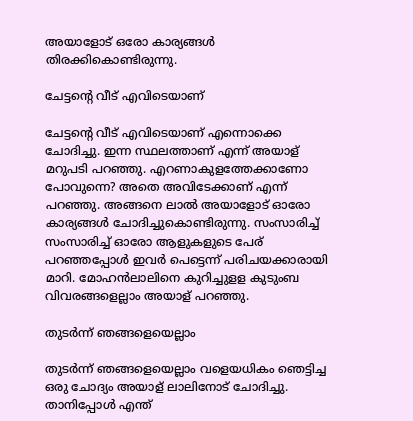അയാളോട് ഒരോ കാര്യങ്ങള്‍ തിരക്കികൊണ്ടിരുന്നു.

ചേട്ടന്റെ വീട് എവിടെയാണ്

ചേട്ടന്റെ വീട് എവിടെയാണ് എന്നൊക്കെ ചോദിച്ചു. ഇന്ന സ്ഥലത്താണ് എന്ന് അയാള് മറുപടി പറഞ്ഞു. എറണാകുളത്തേക്കാണോ പോവുന്നെ? അതെ അവിടേക്കാണ് എന്ന് പറഞ്ഞു. അങ്ങനെ ലാല്‍ അയാളോട് ഓരോ കാര്യങ്ങള്‍ ചോദിച്ചുകൊണ്ടിരുന്നു. സംസാരിച്ച് സംസാരിച്ച് ഓരോ ആളുകളുടെ പേര് പറഞ്ഞപ്പോള്‍ ഇവര്‍ പെട്ടെന്ന് പരിചയക്കാരായി മാറി. മോഹന്‍ലാലിനെ കുറിച്ചുളള കുടുംബ വിവരങ്ങളെല്ലാം അയാള് പറഞ്ഞു.

തുടര്‍ന്ന് ഞങ്ങളെയെല്ലാം

തുടര്‍ന്ന് ഞങ്ങളെയെല്ലാം വളെയധികം ഞെട്ടിച്ച ഒരു ചോദ്യം അയാള് ലാലിനോട് ചോദിച്ചു. താനിപ്പോള്‍ എന്ത്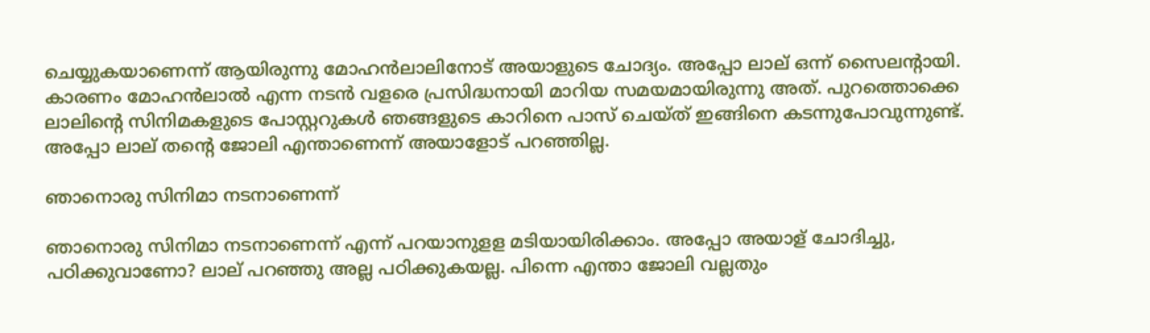ചെയ്യുകയാണെന്ന് ആയിരുന്നു മോഹന്‍ലാലിനോട് അയാളുടെ ചോദ്യം. അപ്പോ ലാല് ഒന്ന് സൈലന്റായി. കാരണം മോഹന്‍ലാല്‍ എന്ന നടന്‍ വളരെ പ്രസിദ്ധനായി മാറിയ സമയമായിരുന്നു അത്. പുറത്തൊക്കെ ലാലിന്റെ സിനിമകളുടെ പോസ്റ്ററുകള്‍ ഞങ്ങളുടെ കാറിനെ പാസ് ചെയ്ത് ഇങ്ങിനെ കടന്നുപോവുന്നുണ്ട്. അപ്പോ ലാല് തന്റെ ജോലി എന്താണെന്ന് അയാളോട് പറഞ്ഞില്ല.

ഞാനൊരു സിനിമാ നടനാണെന്ന്

ഞാനൊരു സിനിമാ നടനാണെന്ന് എന്ന് പറയാനുളള മടിയായിരിക്കാം. അപ്പോ അയാള് ചോദിച്ചു, പഠിക്കുവാണോ? ലാല് പറഞ്ഞു അല്ല പഠിക്കുകയല്ല. പിന്നെ എന്താ ജോലി വല്ലതും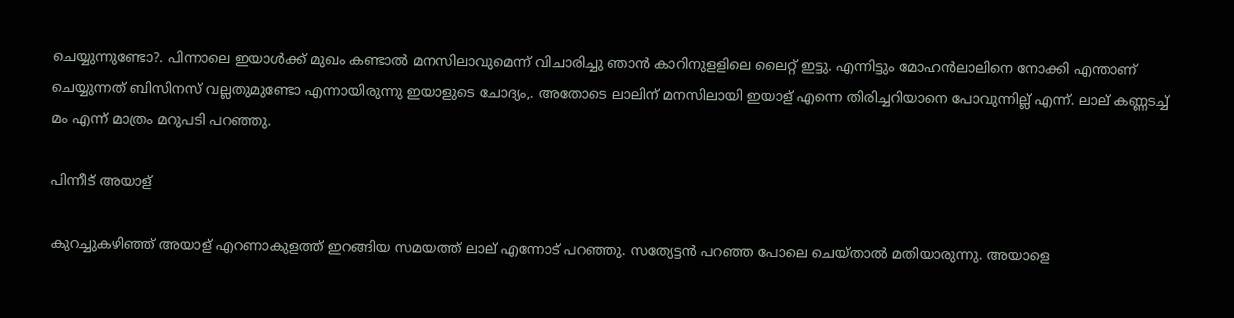ചെയ്യുന്നുണ്ടോ?. പിന്നാലെ ഇയാള്‍ക്ക് മുഖം കണ്ടാല്‍ മനസിലാവുമെന്ന് വിചാരിച്ചു ഞാന്‍ കാറിനുളളിലെ ലൈറ്റ് ഇട്ടു. എന്നിട്ടും മോഹന്‍ലാലിനെ നോക്കി എന്താണ് ചെയ്യുന്നത് ബിസിനസ് വല്ലതുമുണ്ടോ എന്നായിരുന്നു ഇയാളുടെ ചോദ്യം,. അതോടെ ലാലിന് മനസിലായി ഇയാള് എന്നെ തിരിച്ചറിയാനെ പോവുന്നില്ല് എന്ന്. ലാല് കണ്ണടച്ച് മം എന്ന് മാത്രം മറുപടി പറഞ്ഞു.

പിന്നീട് അയാള്

കുറച്ചുകഴിഞ്ഞ് അയാള് എറണാകുളത്ത് ഇറങ്ങിയ സമയത്ത് ലാല് എന്നോട് പറഞ്ഞു. സത്യേട്ടന്‍ പറഞ്ഞ പോലെ ചെയ്താല്‍ മതിയാരുന്നു. അയാളെ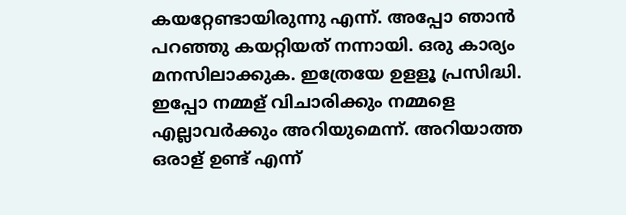കയറ്റേണ്ടായിരുന്നു എന്ന്. അപ്പോ ഞാന്‍ പറഞ്ഞു കയറ്റിയത് നന്നായി. ഒരു കാര്യം മനസിലാക്കുക. ഇത്രേയേ ഉളളൂ പ്രസിദ്ധി. ഇപ്പോ നമ്മള് വിചാരിക്കും നമ്മളെ എല്ലാവര്‍ക്കും അറിയുമെന്ന്. അറിയാത്ത ഒരാള് ഉണ്ട് എന്ന്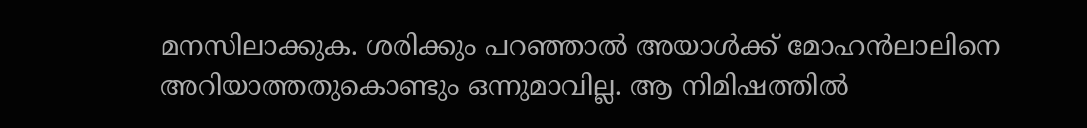മനസിലാക്കുക. ശരിക്കും പറഞ്ഞാല്‍ അയാള്‍ക്ക് മോഹന്‍ലാലിനെ അറിയാത്തതുകൊണ്ടും ഒന്നുമാവില്ല. ആ നിമിഷത്തില്‍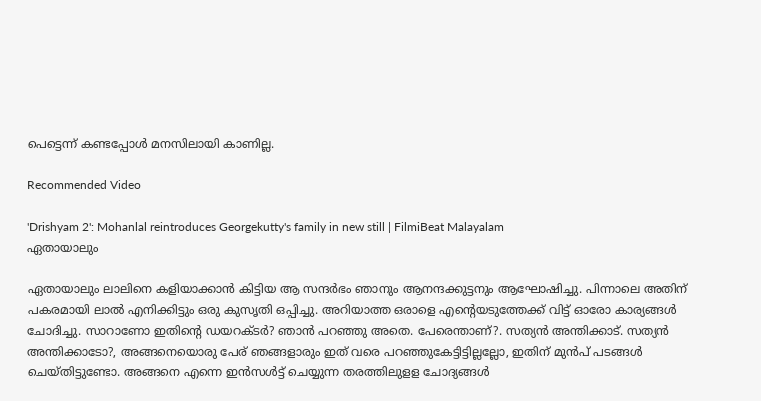പെട്ടെന്ന് കണ്ടപ്പോള്‍ മനസിലായി കാണില്ല.

Recommended Video

'Drishyam 2': Mohanlal reintroduces Georgekutty's family in new still | FilmiBeat Malayalam
ഏതായാലും

ഏതായാലും ലാലിനെ കളിയാക്കാന്‍ കിട്ടിയ ആ സന്ദര്‍ഭം ഞാനും ആനന്ദക്കുട്ടനും ആഘോഷിച്ചു. പിന്നാലെ അതിന് പകരമായി ലാല്‍ എനിക്കിട്ടും ഒരു കുസൃതി ഒപ്പിച്ചു. അറിയാത്ത ഒരാളെ എന്റെയടുത്തേക്ക് വിട്ട് ഓരോ കാര്യങ്ങള്‍ ചോദിച്ചു. സാറാണോ ഇതിന്റെ ഡയറക്ടര്‍? ഞാന്‍ പറഞ്ഞു അതെ. പേരെന്താണ്?. സത്യന്‍ അന്തിക്കാട്. സത്യന്‍ അന്തിക്കാടോ?, അങ്ങനെയൊരു പേര് ഞങ്ങളാരും ഇത് വരെ പറഞ്ഞുകേട്ടിട്ടില്ലല്ലോ, ഇതിന് മുന്‍പ് പടങ്ങള്‍ ചെയ്തിട്ടുണ്ടോ. അങ്ങനെ എന്നെ ഇന്‍സള്‍ട്ട് ചെയ്യുന്ന തരത്തിലുളള ചോദ്യങ്ങള്‍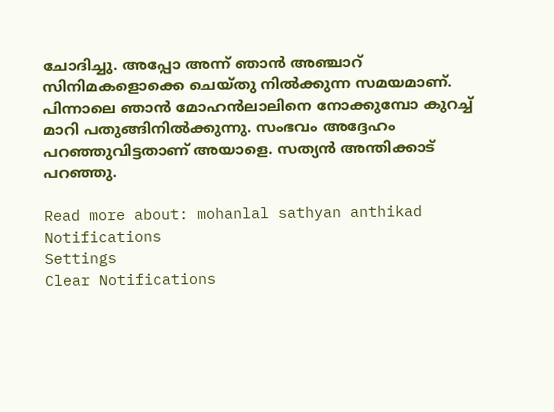ചോദിച്ചു. അപ്പോ അന്ന് ഞാന്‍ അഞ്ചാറ് സിനിമകളൊക്കെ ചെയ്തു നില്‍ക്കുന്ന സമയമാണ്. പിന്നാലെ ഞാന്‍ മോഹന്‍ലാലിനെ നോക്കുമ്പോ കുറച്ച് മാറി പതുങ്ങിനില്‍ക്കുന്നു. സംഭവം അദ്ദേഹം പറഞ്ഞുവിട്ടതാണ് അയാളെ. സത്യന്‍ അന്തിക്കാട് പറഞ്ഞു.

Read more about: mohanlal sathyan anthikad
Notifications
Settings
Clear Notifications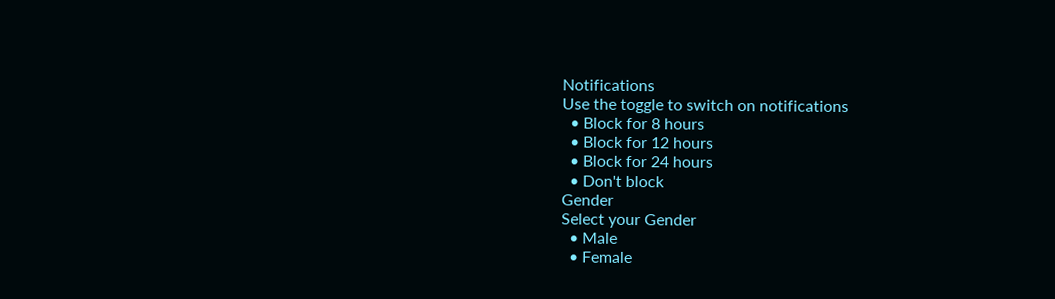Notifications
Use the toggle to switch on notifications
  • Block for 8 hours
  • Block for 12 hours
  • Block for 24 hours
  • Don't block
Gender
Select your Gender
  • Male
  • Female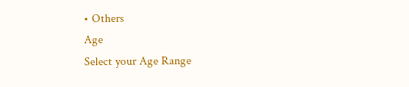• Others
Age
Select your Age Range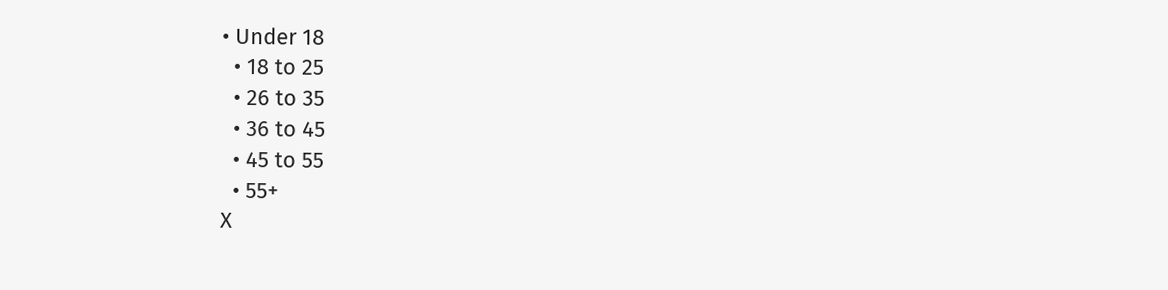• Under 18
  • 18 to 25
  • 26 to 35
  • 36 to 45
  • 45 to 55
  • 55+
X